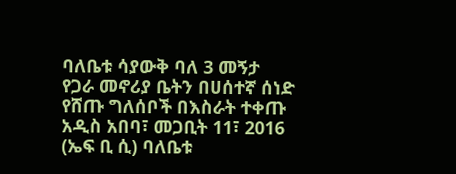ባለቤቱ ሳያውቅ ባለ 3 መኝታ የጋራ መኖሪያ ቤትን በሀሰተኛ ሰነድ የሸጡ ግለሰቦች በእስራት ተቀጡ
አዲስ አበባ፣ መጋቢት 11፣ 2016 (ኤፍ ቢ ሲ) ባለቤቱ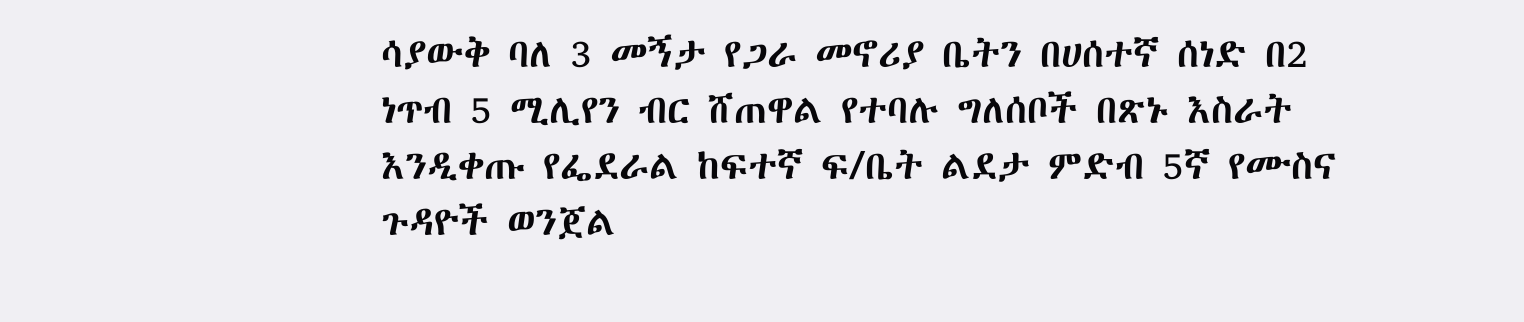ሳያውቅ ባለ 3 መኝታ የጋራ መኖሪያ ቤትን በሀሰተኛ ሰነድ በ2 ነጥብ 5 ሚሊየን ብር ሸጠዋል የተባሉ ግለሰቦች በጽኑ እስራት እንዲቀጡ የፌደራል ከፍተኛ ፍ/ቤት ልደታ ምድብ 5ኛ የሙስና ጉዳዮች ወንጀል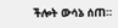ችሎት ውሳኔ ሰጠ።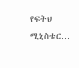የፍትህ ሚኒስቴር…